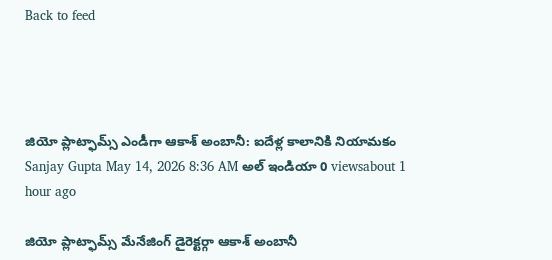Back to feed




జియో ప్లాట్ఫామ్స్ ఎండీగా ఆకాశ్ అంబానీ: ఐదేళ్ల కాలానికి నియామకం
Sanjay Gupta May 14, 2026 8:36 AM అల్ ఇండియా 0 viewsabout 1 hour ago

జియో ప్లాట్ఫామ్స్ మేనేజింగ్ డైరెక్టర్గా ఆకాశ్ అంబానీ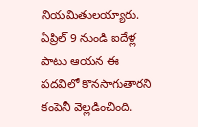నియమితులయ్యారు. ఏప్రిల్ 9 నుండి ఐదేళ్ల పాటు ఆయన ఈ పదవిలో కొనసాగుతారని కంపెనీ వెల్లడించింది.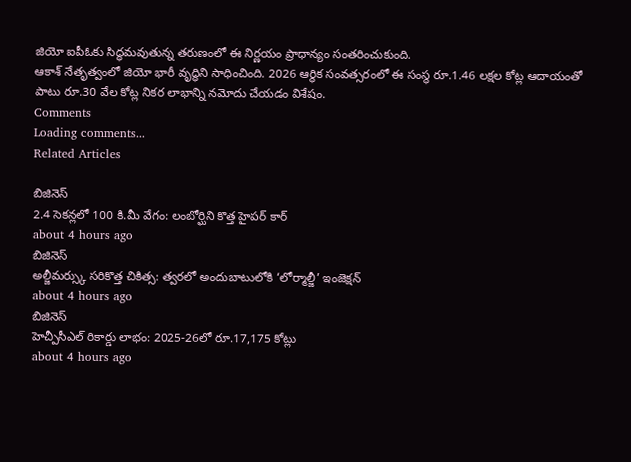జియో ఐపీఓకు సిద్ధమవుతున్న తరుణంలో ఈ నిర్ణయం ప్రాధాన్యం సంతరించుకుంది.
ఆకాశ్ నేతృత్వంలో జియో భారీ వృద్ధిని సాధించింది. 2026 ఆర్థిక సంవత్సరంలో ఈ సంస్థ రూ.1.46 లక్షల కోట్ల ఆదాయంతో పాటు రూ.30 వేల కోట్ల నికర లాభాన్ని నమోదు చేయడం విశేషం.
Comments
Loading comments...
Related Articles

బిజినెస్
2.4 సెకన్లలో 100 కి.మీ వేగం: లంబోర్ఘిని కొత్త హైపర్ కార్
about 4 hours ago
బిజినెస్
అల్జీమర్స్కు సరికొత్త చికిత్స: త్వరలో అందుబాటులోకి ‘లోర్మాల్జీ’ ఇంజెక్షన్
about 4 hours ago
బిజినెస్
హెచ్పీసీఎల్ రికార్డు లాభం: 2025-26లో రూ.17,175 కోట్లు
about 4 hours ago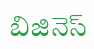బిజినెస్